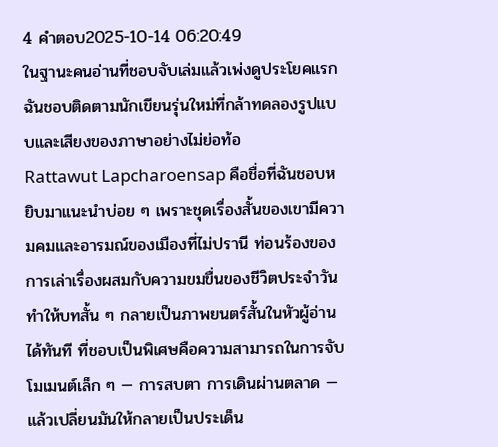4 คำตอบ2025-10-14 06:20:49
ในฐานะคนอ่านที่ชอบจับเล่มแล้วเพ่งดูประโยคแรก ฉันชอบติดตามนักเขียนรุ่นใหม่ที่กล้าทดลองรูปแบบและเสียงของภาษาอย่างไม่ย่อท้อ
Rattawut Lapcharoensap คือชื่อที่ฉันชอบหยิบมาแนะนำบ่อย ๆ เพราะชุดเรื่องสั้นของเขามีความคมและอารมณ์ของเมืองที่ไม่ปรานี ท่อนร้องของการเล่าเรื่องผสมกับความขมขื่นของชีวิตประจำวัน ทำให้บทสั้น ๆ กลายเป็นภาพยนตร์สั้นในหัวผู้อ่านได้ทันที ที่ชอบเป็นพิเศษคือความสามารถในการจับโมเมนต์เล็ก ๆ — การสบตา การเดินผ่านตลาด — แล้วเปลี่ยนมันให้กลายเป็นประเด็น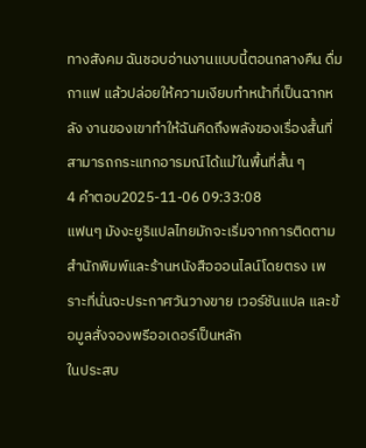ทางสังคม ฉันชอบอ่านงานแบบนี้ตอนกลางคืน ดื่มกาแฟ แล้วปล่อยให้ความเงียบทำหน้าที่เป็นฉากหลัง งานของเขาทำให้ฉันคิดถึงพลังของเรื่องสั้นที่สามารถกระแทกอารมณ์ได้แม้ในพื้นที่สั้น ๆ
4 คำตอบ2025-11-06 09:33:08
แฟนๆ มังงะยูริแปลไทยมักจะเริ่มจากการติดตามสำนักพิมพ์และร้านหนังสือออนไลน์โดยตรง เพราะที่นั่นจะประกาศวันวางขาย เวอร์ชันแปล และข้อมูลสั่งจองพรีออเดอร์เป็นหลัก
ในประสบ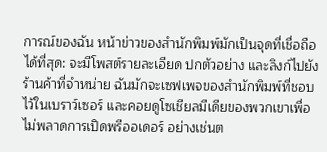การณ์ของฉัน หน้าข่าวของสำนักพิมพ์มักเป็นจุดที่เชื่อถือได้ที่สุด: จะมีโพสต์รายละเอียด ปกตัวอย่าง และลิงก์ไปยังร้านค้าที่จำหน่าย ฉันมักจะเซฟเพจของสำนักพิมพ์ที่ชอบไว้ในเบราว์เซอร์ และคอยดูโซเชียลมีเดียของพวกเขาเพื่อไม่พลาดการเปิดพรีออเดอร์ อย่างเช่นต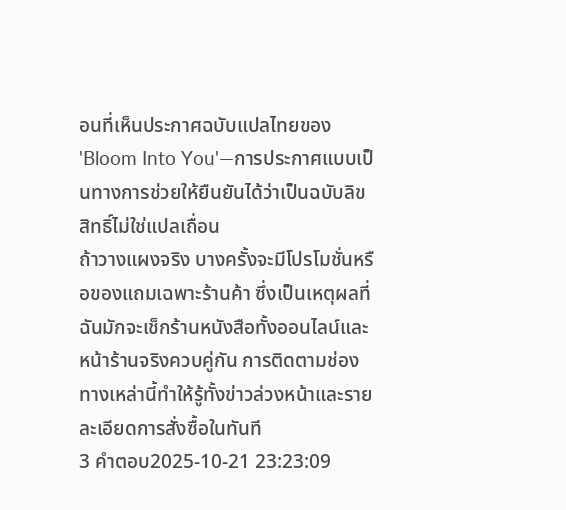อนที่เห็นประกาศฉบับแปลไทยของ 'Bloom Into You'—การประกาศแบบเป็นทางการช่วยให้ยืนยันได้ว่าเป็นฉบับลิขสิทธิ์ไม่ใช่แปลเถื่อน
ถ้าวางแผงจริง บางครั้งจะมีโปรโมชั่นหรือของแถมเฉพาะร้านค้า ซึ่งเป็นเหตุผลที่ฉันมักจะเช็กร้านหนังสือทั้งออนไลน์และหน้าร้านจริงควบคู่กัน การติดตามช่องทางเหล่านี้ทำให้รู้ทั้งข่าวล่วงหน้าและรายละเอียดการสั่งซื้อในทันที
3 คำตอบ2025-10-21 23:23:09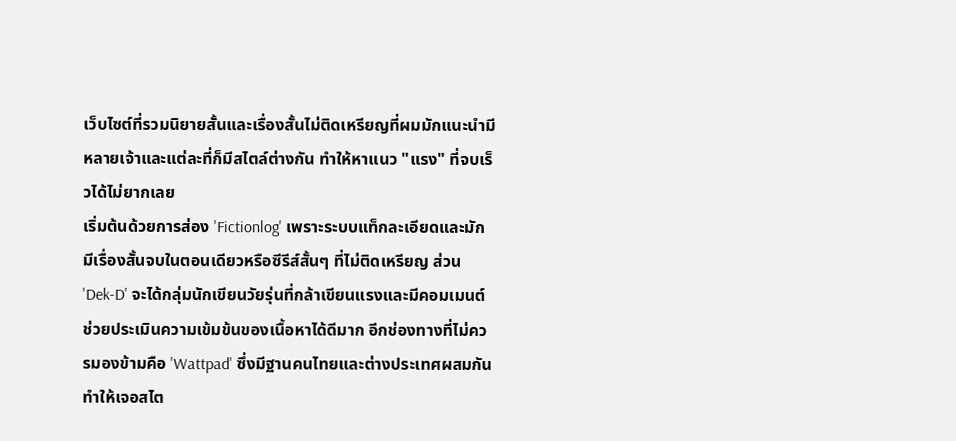เว็บไซต์ที่รวมนิยายสั้นและเรื่องสั้นไม่ติดเหรียญที่ผมมักแนะนำมีหลายเจ้าและแต่ละที่ก็มีสไตล์ต่างกัน ทำให้หาแนว "แรง" ที่จบเร็วได้ไม่ยากเลย
เริ่มต้นด้วยการส่อง 'Fictionlog' เพราะระบบแท็กละเอียดและมักมีเรื่องสั้นจบในตอนเดียวหรือซีรีส์สั้นๆ ที่ไม่ติดเหรียญ ส่วน 'Dek-D' จะได้กลุ่มนักเขียนวัยรุ่นที่กล้าเขียนแรงและมีคอมเมนต์ช่วยประเมินความเข้มข้นของเนื้อหาได้ดีมาก อีกช่องทางที่ไม่ควรมองข้ามคือ 'Wattpad' ซึ่งมีฐานคนไทยและต่างประเทศผสมกัน ทำให้เจอสไต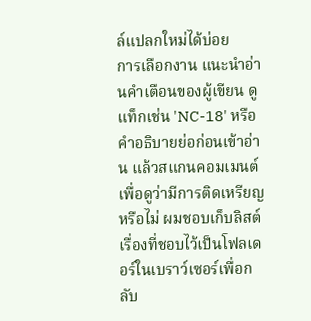ล์แปลกใหม่ได้บ่อย
การเลือกงาน แนะนำอ่านคำเตือนของผู้เขียน ดูแท็กเช่น 'NC-18' หรือคำอธิบายย่อก่อนเข้าอ่าน แล้วสแกนคอมเมนต์เพื่อดูว่ามีการติดเหรียญหรือไม่ ผมชอบเก็บลิสต์เรื่องที่ชอบไว้เป็นโฟลเดอร์ในเบราว์เซอร์เพื่อกลับ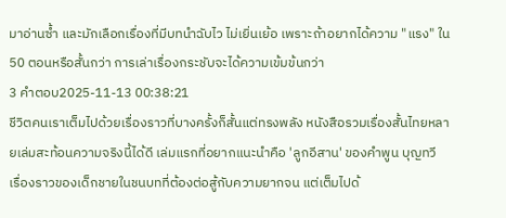มาอ่านซ้ำ และมักเลือกเรื่องที่มีบทนำฉับไว ไม่เยิ่นเย้อ เพราะถ้าอยากได้ความ "แรง" ใน 50 ตอนหรือสั้นกว่า การเล่าเรื่องกระชับจะได้ความเข้มข้นกว่า
3 คำตอบ2025-11-13 00:38:21
ชีวิตคนเราเต็มไปด้วยเรื่องราวที่บางครั้งก็สั้นแต่ทรงพลัง หนังสือรวมเรื่องสั้นไทยหลายเล่มสะท้อนความจริงนี้ได้ดี เล่มแรกที่อยากแนะนำคือ 'ลูกอีสาน' ของคำพูน บุญทวี เรื่องราวของเด็กชายในชนบทที่ต้องต่อสู้กับความยากจน แต่เต็มไปด้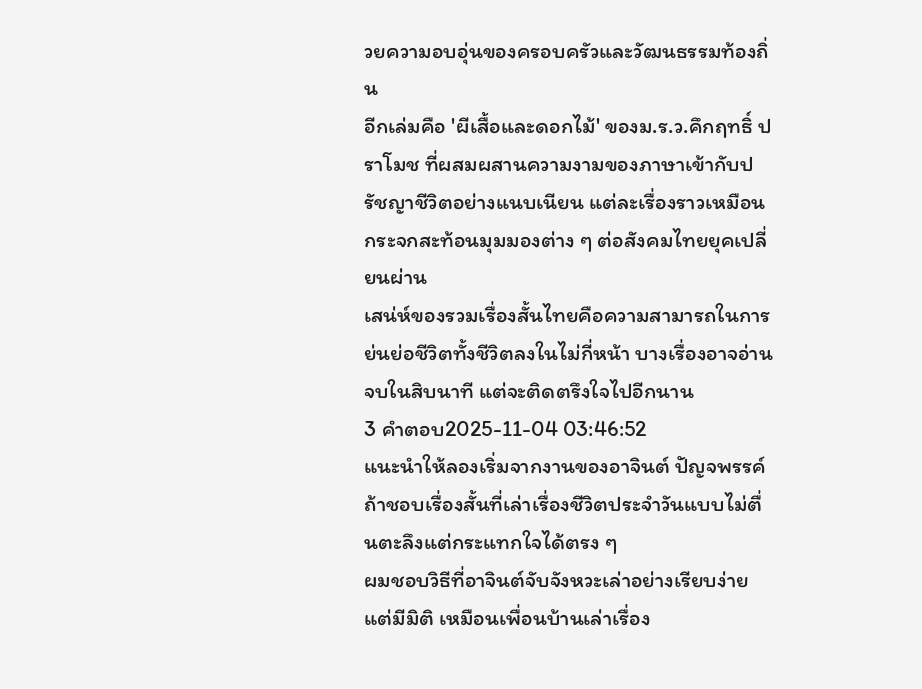วยความอบอุ่นของครอบครัวและวัฒนธรรมท้องถิ่น
อีกเล่มคือ 'ผีเสื้อและดอกไม้' ของม.ร.ว.คึกฤทธิ์ ปราโมช ที่ผสมผสานความงามของภาษาเข้ากับปรัชญาชีวิตอย่างแนบเนียน แต่ละเรื่องราวเหมือนกระจกสะท้อนมุมมองต่าง ๆ ต่อสังคมไทยยุคเปลี่ยนผ่าน
เสน่ห์ของรวมเรื่องสั้นไทยคือความสามารถในการย่นย่อชีวิตทั้งชีวิตลงในไม่กี่หน้า บางเรื่องอาจอ่านจบในสิบนาที แต่จะติดตรึงใจไปอีกนาน
3 คำตอบ2025-11-04 03:46:52
แนะนำให้ลองเริ่มจากงานของอาจินต์ ปัญจพรรค์ ถ้าชอบเรื่องสั้นที่เล่าเรื่องชีวิตประจำวันแบบไม่ตื่นตะลึงแต่กระแทกใจได้ตรง ๆ
ผมชอบวิธีที่อาจินต์จับจังหวะเล่าอย่างเรียบง่ายแต่มีมิติ เหมือนเพื่อนบ้านเล่าเรื่อง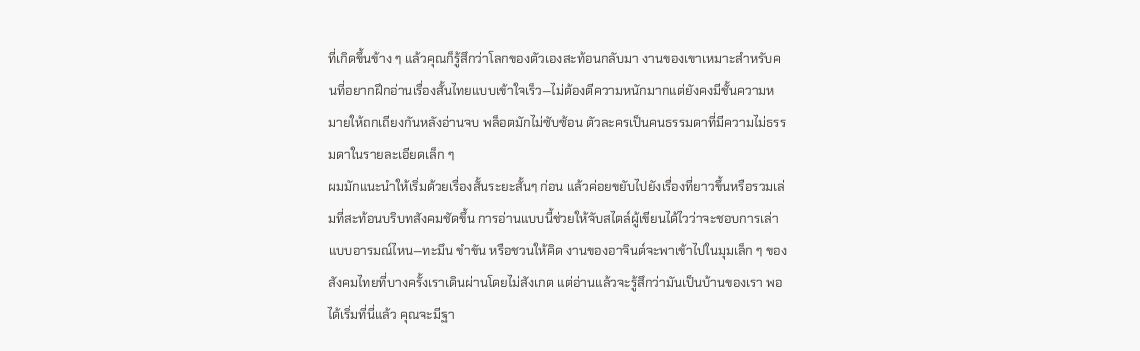ที่เกิดขึ้นข้าง ๆ แล้วคุณก็รู้สึกว่าโลกของตัวเองสะท้อนกลับมา งานของเขาเหมาะสำหรับคนที่อยากฝึกอ่านเรื่องสั้นไทยแบบเข้าใจเร็ว—ไม่ต้องตีความหนักมากแต่ยังคงมีชั้นความหมายให้ถกเถียงกันหลังอ่านจบ พล็อตมักไม่ซับซ้อน ตัวละครเป็นคนธรรมดาที่มีความไม่ธรรมดาในรายละเอียดเล็ก ๆ
ผมมักแนะนำให้เริ่มด้วยเรื่องสั้นระยะสั้นๆ ก่อน แล้วค่อยขยับไปยังเรื่องที่ยาวขึ้นหรือรวมเล่มที่สะท้อนบริบทสังคมชัดขึ้น การอ่านแบบนี้ช่วยให้จับสไตล์ผู้เขียนได้ไวว่าจะชอบการเล่าแบบอารมณ์ไหน—ทะมึน ขำขัน หรือชวนให้คิด งานของอาจินต์จะพาเข้าไปในมุมเล็ก ๆ ของสังคมไทยที่บางครั้งเราเดินผ่านโดยไม่สังเกต แต่อ่านแล้วจะรู้สึกว่ามันเป็นบ้านของเรา พอได้เริ่มที่นี่แล้ว คุณจะมีฐา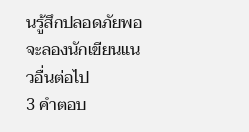นรู้สึกปลอดภัยพอจะลองนักเขียนแนวอื่นต่อไป
3 คำตอบ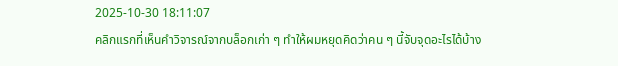2025-10-30 18:11:07
คลิกแรกที่เห็นคำวิจารณ์จากบล็อกเก่า ๆ ทำให้ผมหยุดคิดว่าคน ๆ นี้จับจุดอะไรได้บ้าง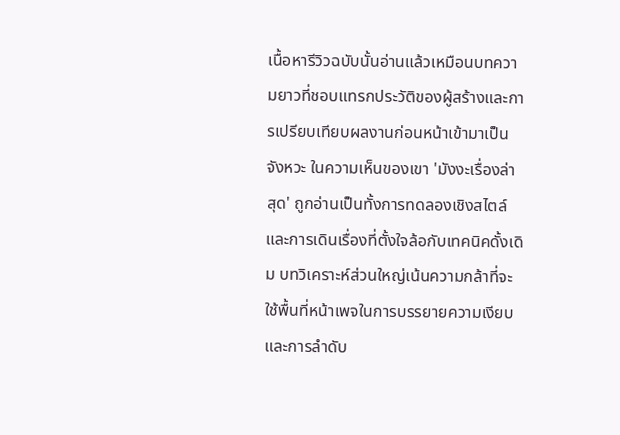เนื้อหารีวิวฉบับนั้นอ่านแล้วเหมือนบทความยาวที่ชอบแทรกประวัติของผู้สร้างและการเปรียบเทียบผลงานก่อนหน้าเข้ามาเป็นจังหวะ ในความเห็นของเขา 'มังงะเรื่องล่าสุด' ถูกอ่านเป็นทั้งการทดลองเชิงสไตล์และการเดินเรื่องที่ตั้งใจล้อกับเทคนิคดั้งเดิม บทวิเคราะห์ส่วนใหญ่เน้นความกล้าที่จะใช้พื้นที่หน้าเพจในการบรรยายความเงียบ และการลำดับ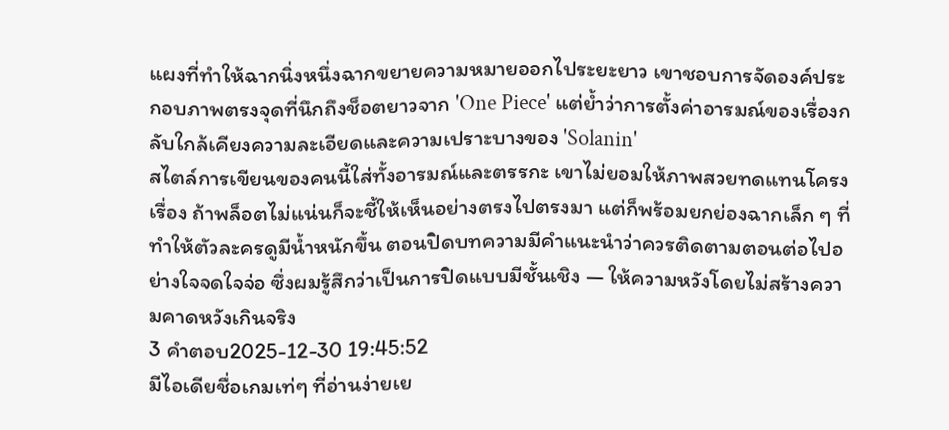แผงที่ทำให้ฉากนิ่งหนึ่งฉากขยายความหมายออกไประยะยาว เขาชอบการจัดองค์ประกอบภาพตรงจุดที่นึกถึงช็อตยาวจาก 'One Piece' แต่ย้ำว่าการตั้งค่าอารมณ์ของเรื่องกลับใกล้เคียงความละเอียดและความเปราะบางของ 'Solanin'
สไตล์การเขียนของคนนี้ใส่ทั้งอารมณ์และตรรกะ เขาไม่ยอมให้ภาพสวยทดแทนโครงเรื่อง ถ้าพล็อตไม่แน่นก็จะชี้ให้เห็นอย่างตรงไปตรงมา แต่ก็พร้อมยกย่องฉากเล็ก ๆ ที่ทำให้ตัวละครดูมีน้ำหนักขึ้น ตอนปิดบทความมีคำแนะนำว่าควรติดตามตอนต่อไปอย่างใจจดใจจ่อ ซึ่งผมรู้สึกว่าเป็นการปิดแบบมีชั้นเชิง — ให้ความหวังโดยไม่สร้างความคาดหวังเกินจริง
3 คำตอบ2025-12-30 19:45:52
มีไอเดียชื่อเกมเท่ๆ ที่อ่านง่ายเย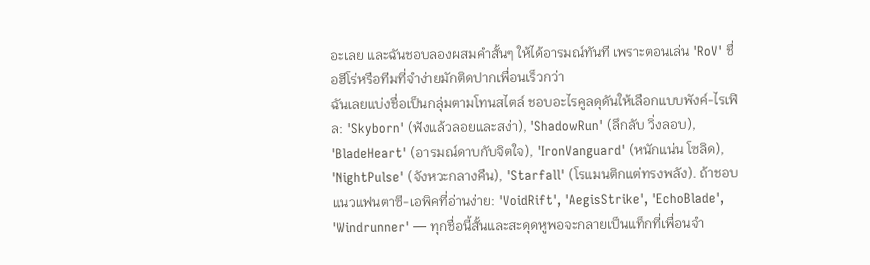อะเลย และฉันชอบลองผสมคำสั้นๆ ให้ได้อารมณ์ทันที เพราะตอนเล่น 'RoV' ชื่อฮีโร่หรือทีมที่จำง่ายมักติดปากเพื่อนเร็วกว่า
ฉันเลยแบ่งชื่อเป็นกลุ่มตามโทนสไตล์ ชอบอะไรคูลดุดันให้เลือกแบบพังค์-ไรเฟิล: 'Skyborn' (ฟังแล้วลอยและสง่า), 'ShadowRun' (ลึกลับ วิ่งลอบ), 'BladeHeart' (อารมณ์ดาบกับจิตใจ), 'IronVanguard' (หนักแน่น โซลิด), 'NightPulse' (จังหวะกลางคืน), 'Starfall' (โรแมนติกแต่ทรงพลัง). ถ้าชอบแนวแฟนตาซี-เอพิคที่อ่านง่าย: 'VoidRift', 'AegisStrike', 'EchoBlade', 'Windrunner' — ทุกชื่อนี้สั้นและสะดุดหูพอจะกลายเป็นแท็กที่เพื่อนจำ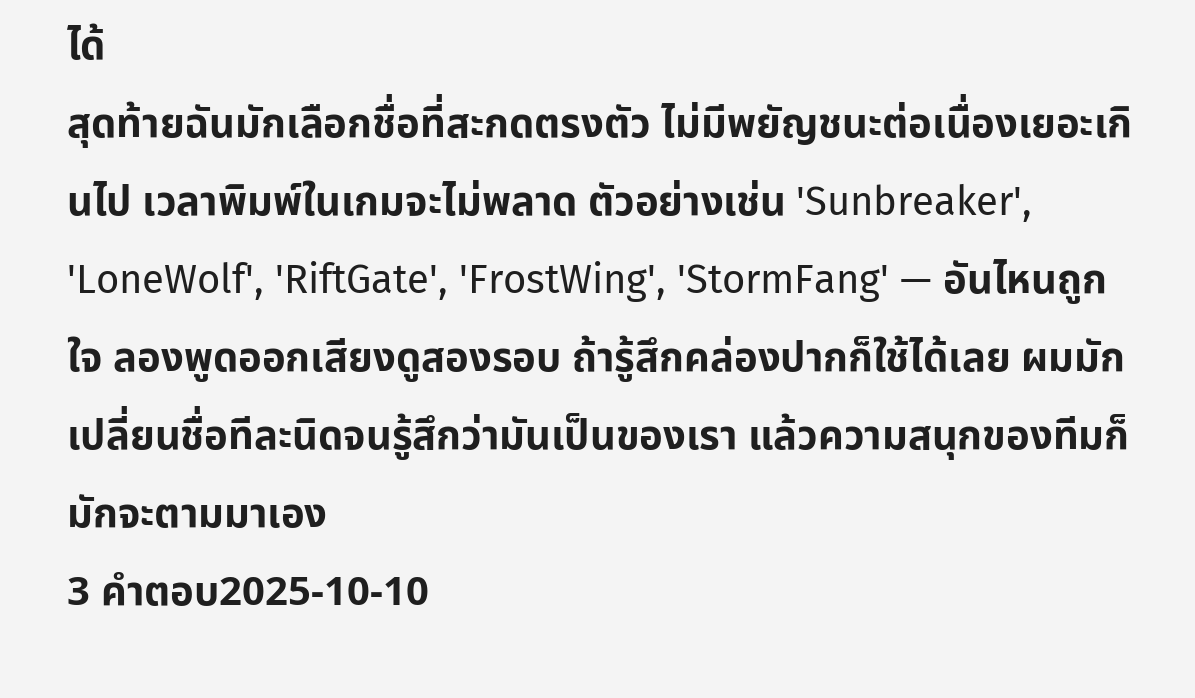ได้
สุดท้ายฉันมักเลือกชื่อที่สะกดตรงตัว ไม่มีพยัญชนะต่อเนื่องเยอะเกินไป เวลาพิมพ์ในเกมจะไม่พลาด ตัวอย่างเช่น 'Sunbreaker', 'LoneWolf', 'RiftGate', 'FrostWing', 'StormFang' — อันไหนถูกใจ ลองพูดออกเสียงดูสองรอบ ถ้ารู้สึกคล่องปากก็ใช้ได้เลย ผมมักเปลี่ยนชื่อทีละนิดจนรู้สึกว่ามันเป็นของเรา แล้วความสนุกของทีมก็มักจะตามมาเอง
3 คำตอบ2025-10-10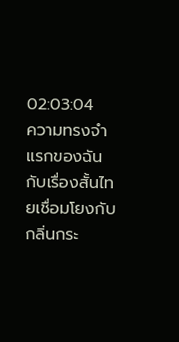02:03:04
ความทรงจำแรกของฉันกับเรื่องสั้นไทยเชื่อมโยงกับกลิ่นกระ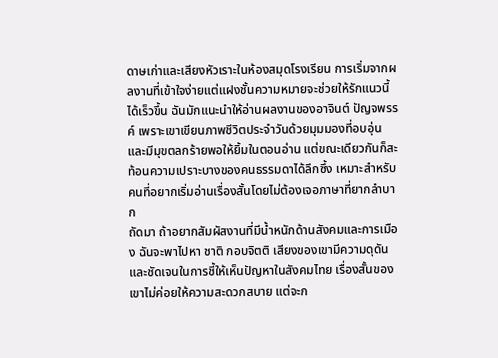ดาษเก่าและเสียงหัวเราะในห้องสมุดโรงเรียน การเริ่มจากผลงานที่เข้าใจง่ายแต่แฝงชั้นความหมายจะช่วยให้รักแนวนี้ได้เร็วขึ้น ฉันมักแนะนำให้อ่านผลงานของอาจินต์ ปัญจพรรค์ เพราะเขาเขียนภาพชีวิตประจำวันด้วยมุมมองที่อบอุ่นและมีมุขตลกร้ายพอให้ยิ้มในตอนอ่าน แต่ขณะเดียวกันก็สะท้อนความเปราะบางของคนธรรมดาได้ลึกซึ้ง เหมาะสำหรับคนที่อยากเริ่มอ่านเรื่องสั้นโดยไม่ต้องเจอภาษาที่ยากลำบาก
ถัดมา ถ้าอยากสัมผัสงานที่มีน้ำหนักด้านสังคมและการเมือง ฉันจะพาไปหา ชาติ กอบจิตติ เสียงของเขามีความดุดันและชัดเจนในการชี้ให้เห็นปัญหาในสังคมไทย เรื่องสั้นของเขาไม่ค่อยให้ความสะดวกสบาย แต่จะก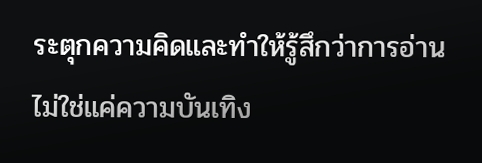ระตุกความคิดและทำให้รู้สึกว่าการอ่านไม่ใช่แค่ความบันเทิง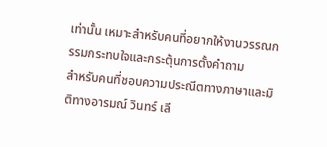เท่านั้น เหมาะสำหรับคนที่อยากให้งานวรรณกรรมกระทบใจและกระตุ้นการตั้งคำถาม
สำหรับคนที่ชอบความประณีตทางภาษาและมิติทางอารมณ์ วินทร์ เลี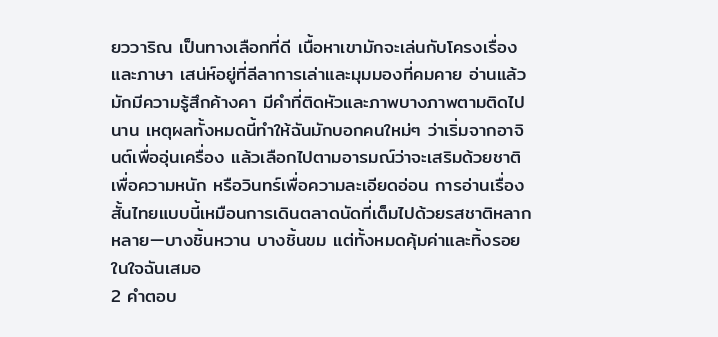ยววาริณ เป็นทางเลือกที่ดี เนื้อหาเขามักจะเล่นกับโครงเรื่องและภาษา เสน่ห์อยู่ที่ลีลาการเล่าและมุมมองที่คมคาย อ่านแล้วมักมีความรู้สึกค้างคา มีคำที่ติดหัวและภาพบางภาพตามติดไปนาน เหตุผลทั้งหมดนี้ทำให้ฉันมักบอกคนใหม่ๆ ว่าเริ่มจากอาจินต์เพื่ออุ่นเครื่อง แล้วเลือกไปตามอารมณ์ว่าจะเสริมด้วยชาติเพื่อความหนัก หรือวินทร์เพื่อความละเอียดอ่อน การอ่านเรื่องสั้นไทยแบบนี้เหมือนการเดินตลาดนัดที่เต็มไปด้วยรสชาติหลากหลาย—บางชิ้นหวาน บางชิ้นขม แต่ทั้งหมดคุ้มค่าและทิ้งรอยในใจฉันเสมอ
2 คำตอบ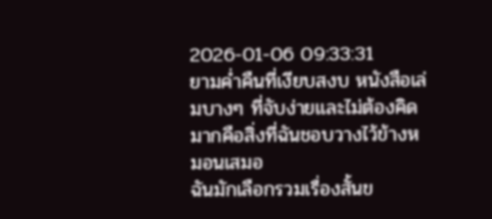2026-01-06 09:33:31
ยามค่ำคืนที่เงียบสงบ หนังสือเล่มบางๆ ที่จับง่ายและไม่ต้องคิดมากคือสิ่งที่ฉันชอบวางไว้ข้างหมอนเสมอ
ฉันมักเลือกรวมเรื่องสั้นข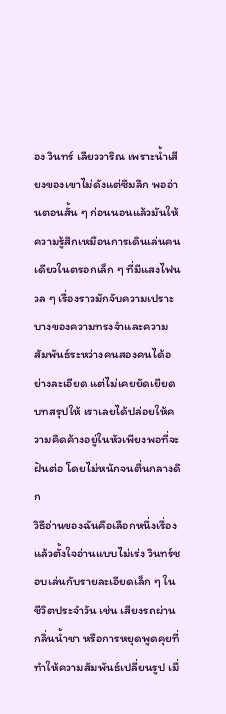อง วินทร์ เลียววาริณ เพราะน้ำเสียงของเขาไม่ดังแต่ซึมลึก พออ่านตอนสั้น ๆ ก่อนนอนแล้วมันให้ความรู้สึกเหมือนการเดินเล่นคนเดียวในตรอกเล็ก ๆ ที่มีแสงไฟนวล ๆ เรื่องราวมักจับความเปราะบางของความทรงจำและความสัมพันธ์ระหว่างคนสองคนได้อย่างละเอียด แต่ไม่เคยยัดเยียดบทสรุปให้ เราเลยได้ปล่อยให้ความคิดค้างอยู่ในหัวเพียงพอที่จะฝันต่อ โดยไม่หนักจนตื่นกลางดึก
วิธีอ่านของฉันคือเลือกหนึ่งเรื่องแล้วตั้งใจอ่านแบบไม่เร่ง วินทร์ชอบเล่นกับรายละเอียดเล็ก ๆ ในชีวิตประจำวัน เช่น เสียงรถผ่าน กลิ่นน้ำชา หรือการหยุดพูดคุยที่ทำให้ความสัมพันธ์เปลี่ยนรูป เมื่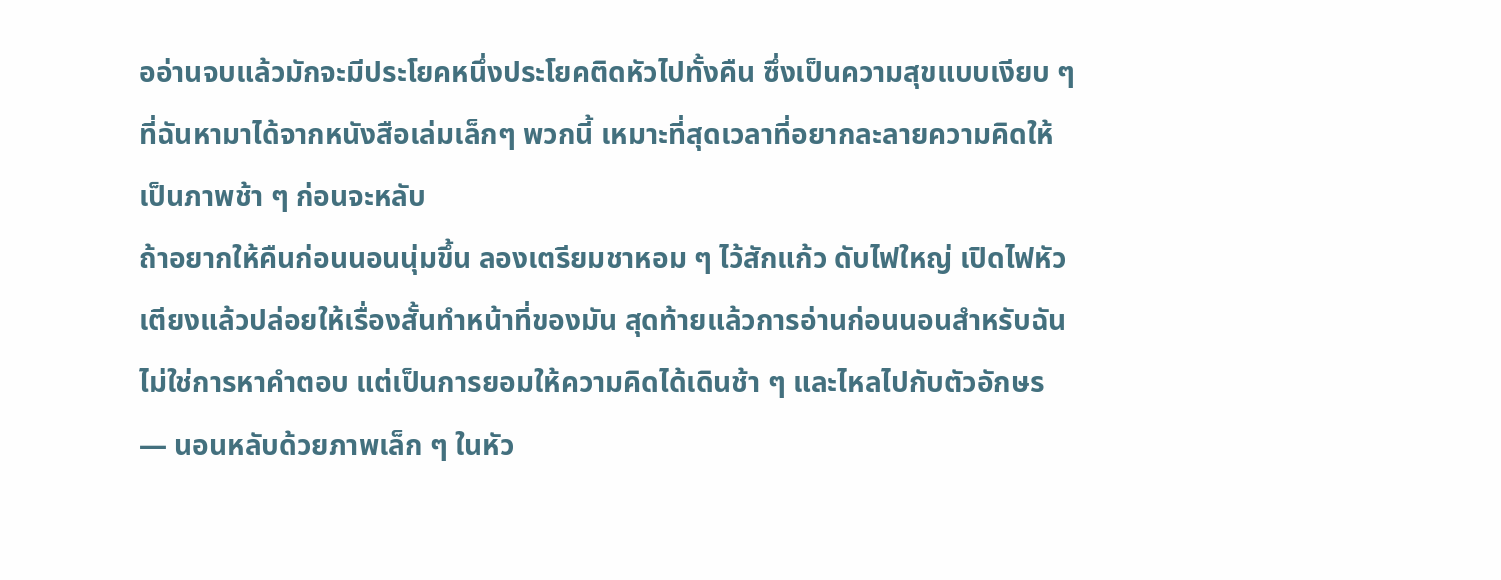ออ่านจบแล้วมักจะมีประโยคหนึ่งประโยคติดหัวไปทั้งคืน ซึ่งเป็นความสุขแบบเงียบ ๆ ที่ฉันหามาได้จากหนังสือเล่มเล็กๆ พวกนี้ เหมาะที่สุดเวลาที่อยากละลายความคิดให้เป็นภาพช้า ๆ ก่อนจะหลับ
ถ้าอยากให้คืนก่อนนอนนุ่มขึ้น ลองเตรียมชาหอม ๆ ไว้สักแก้ว ดับไฟใหญ่ เปิดไฟหัวเตียงแล้วปล่อยให้เรื่องสั้นทำหน้าที่ของมัน สุดท้ายแล้วการอ่านก่อนนอนสำหรับฉันไม่ใช่การหาคำตอบ แต่เป็นการยอมให้ความคิดได้เดินช้า ๆ และไหลไปกับตัวอักษร — นอนหลับด้วยภาพเล็ก ๆ ในหัว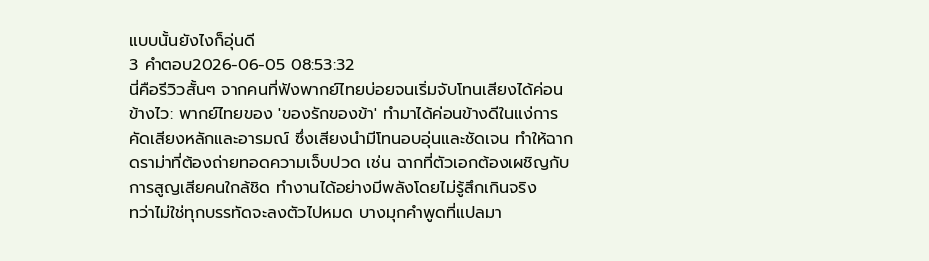แบบนั้นยังไงก็อุ่นดี
3 คำตอบ2026-06-05 08:53:32
นี่คือรีวิวสั้นๆ จากคนที่ฟังพากย์ไทยบ่อยจนเริ่มจับโทนเสียงได้ค่อนข้างไว: พากย์ไทยของ 'ของรักของข้า' ทำมาได้ค่อนข้างดีในแง่การคัดเสียงหลักและอารมณ์ ซึ่งเสียงนำมีโทนอบอุ่นและชัดเจน ทำให้ฉากดราม่าที่ต้องถ่ายทอดความเจ็บปวด เช่น ฉากที่ตัวเอกต้องเผชิญกับการสูญเสียคนใกล้ชิด ทำงานได้อย่างมีพลังโดยไม่รู้สึกเกินจริง
ทว่าไม่ใช่ทุกบรรทัดจะลงตัวไปหมด บางมุกคำพูดที่แปลมา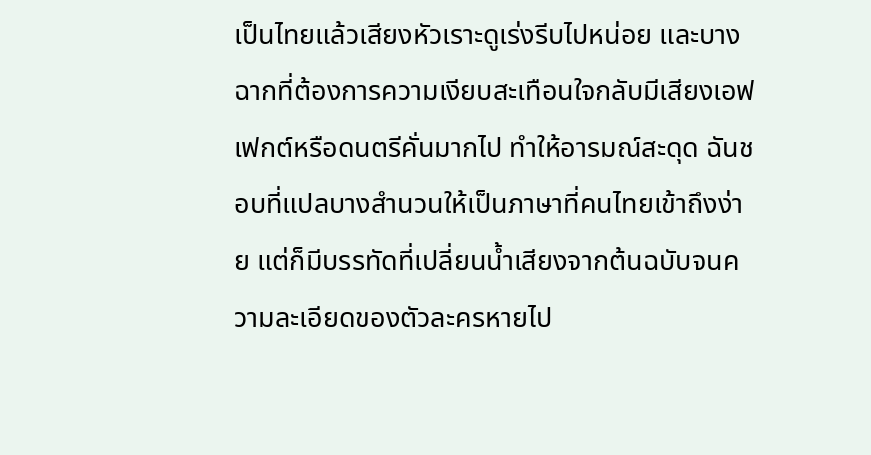เป็นไทยแล้วเสียงหัวเราะดูเร่งรีบไปหน่อย และบางฉากที่ต้องการความเงียบสะเทือนใจกลับมีเสียงเอฟเฟกต์หรือดนตรีคั่นมากไป ทำให้อารมณ์สะดุด ฉันชอบที่แปลบางสำนวนให้เป็นภาษาที่คนไทยเข้าถึงง่าย แต่ก็มีบรรทัดที่เปลี่ยนน้ำเสียงจากต้นฉบับจนความละเอียดของตัวละครหายไป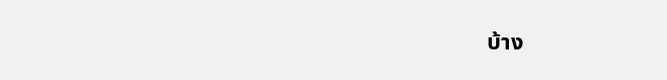บ้าง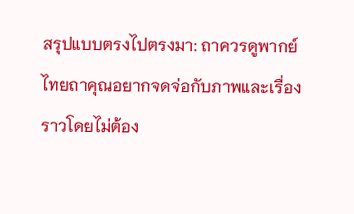สรุปแบบตรงไปตรงมา: ถาควรดูพากย์ไทยถาคุณอยากจดจ่อกับภาพและเรื่องราวโดยไม่ต้อง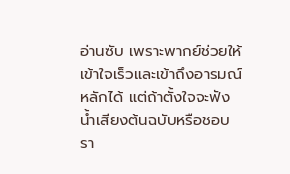อ่านซับ เพราะพากย์ช่วยให้เข้าใจเร็วและเข้าถึงอารมณ์หลักได้ แต่ถ้าตั้งใจจะฟังน้ำเสียงต้นฉบับหรือชอบรา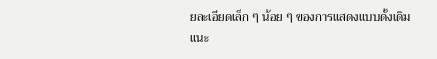ยละเอียดเล็ก ๆ น้อย ๆ ของการแสดงแบบดั้งเดิม แนะ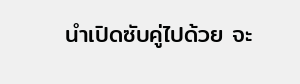นำเปิดซับคู่ไปด้วย จะ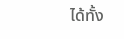ได้ทั้ง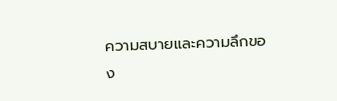ความสบายและความลึกของ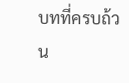บทที่ครบถ้วน